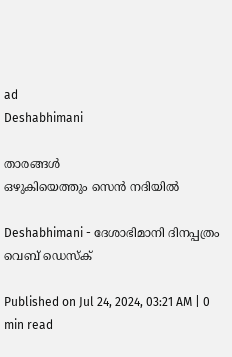ad
Deshabhimani

താരങ്ങൾ
ഒഴുകിയെത്തും സെൻ നദിയിൽ

Deshabhimani - ദേശാഭിമാനി ദിനപ്പത്രം
വെബ് ഡെസ്ക്

Published on Jul 24, 2024, 03:21 AM | 0 min read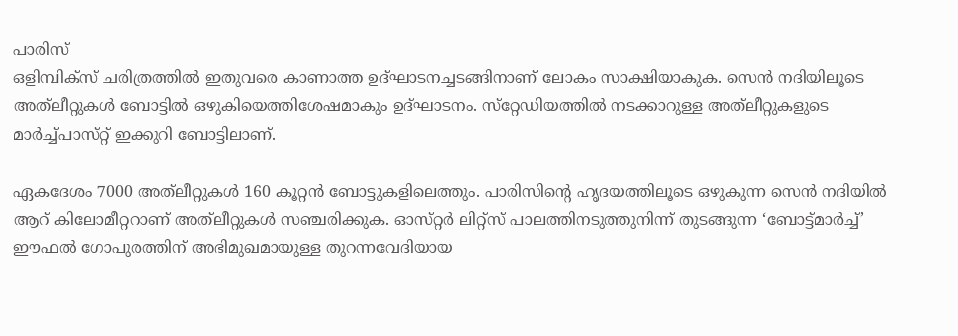പാരിസ്‌
ഒളിമ്പിക്‌സ്‌ ചരിത്രത്തിൽ ഇതുവരെ കാണാത്ത ഉദ്‌ഘാടനച്ചടങ്ങിനാണ്‌ ലോകം സാക്ഷിയാകുക. സെൻ നദിയിലൂടെ  അത്‌ലീറ്റുകൾ ബോട്ടിൽ ഒഴുകിയെത്തിശേഷമാകും ഉദ്‌ഘാടനം. സ്‌റ്റേഡിയത്തിൽ നടക്കാറുള്ള അത്‌ലീറ്റുകളുടെ മാർച്ച്‌പാസ്‌റ്റ്‌ ഇക്കുറി ബോട്ടിലാണ്‌.

ഏകദേശം 7000 അത്‌ലീറ്റുകൾ 160 കൂറ്റൻ ബോട്ടുകളിലെത്തും. പാരിസിന്റെ ഹൃദയത്തിലൂടെ ഒഴുകുന്ന സെൻ നദിയിൽ ആറ്‌ കിലോമീറ്ററാണ്‌ അത്‌ലീറ്റുകൾ സഞ്ചരിക്കുക. ഓസ്‌റ്റർ ലിറ്റ്‌സ്‌ പാലത്തിനടുത്തുനിന്ന്‌ തുടങ്ങുന്ന ‘ബോട്ട്‌മാർച്ച്‌’ ഈഫൽ ഗോപുരത്തിന്‌ അഭിമുഖമായുള്ള തുറന്നവേദിയായ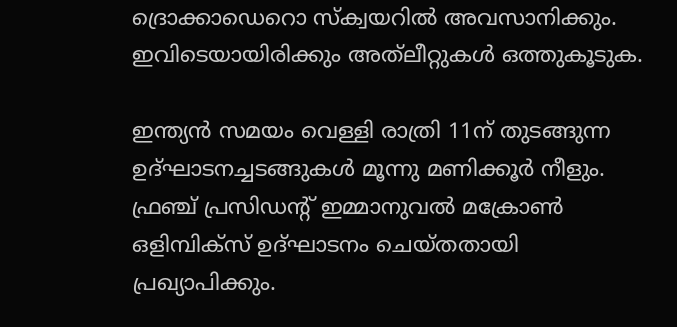ദ്രൊക്കാഡെറൊ സ്‌ക്വയറിൽ അവസാനിക്കും. ഇവിടെയായിരിക്കും അത്‌ലീറ്റുകൾ ഒത്തുകൂടുക.

ഇന്ത്യൻ സമയം വെള്ളി രാത്രി 11ന്‌ തുടങ്ങുന്ന  ഉദ്‌ഘാടനച്ചടങ്ങുകൾ മൂന്നു മണിക്കൂർ നീളും. ഫ്രഞ്ച്‌ പ്രസിഡന്റ്‌ ഇമ്മാനുവൽ മക്രോൺ ഒളിമ്പിക്‌സ്‌ ഉദ്‌ഘാടനം ചെയ്‌തതായി പ്രഖ്യാപിക്കും.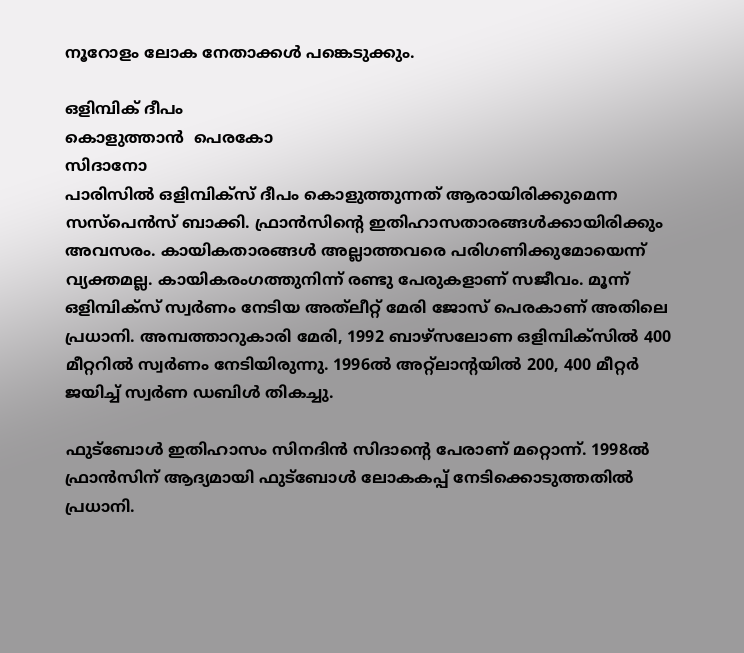നൂറോളം ലോക നേതാക്കൾ പങ്കെടുക്കും.

ഒളിമ്പിക് ദീപം
കൊളുത്താൻ  പെരകോ
സിദാനോ
പാരിസിൽ ഒളിമ്പിക്‌സ്‌ ദീപം കൊളുത്തുന്നത്‌ ആരായിരിക്കുമെന്ന സസ്‌പെൻസ്‌ ബാക്കി. ഫ്രാൻസിന്റെ ഇതിഹാസതാരങ്ങൾക്കായിരിക്കും അവസരം. കായികതാരങ്ങൾ അല്ലാത്തവരെ പരിഗണിക്കുമോയെന്ന്‌ വ്യക്തമല്ല. കായികരംഗത്തുനിന്ന്‌ രണ്ടു പേരുകളാണ്‌ സജീവം. മൂന്ന്‌ ഒളിമ്പിക്‌സ്‌ സ്വർണം നേടിയ അത്‌ലീറ്റ്‌ മേരി ജോസ്‌ പെരകാണ്‌ അതിലെ പ്രധാനി. അമ്പത്താറുകാരി മേരി, 1992 ബാഴ്‌സലോണ ഒളിമ്പിക്‌സിൽ 400 മീറ്ററിൽ സ്വർണം നേടിയിരുന്നു. 1996ൽ അറ്റ്‌ലാന്റയിൽ 200, 400 മീറ്റർ ജയിച്ച്‌ സ്വർണ ഡബിൾ തികച്ചു.

ഫുട്‌ബോൾ ഇതിഹാസം സിനദിൻ സിദാന്റെ പേരാണ്‌ മറ്റൊന്ന്‌. 1998ൽ ഫ്രാൻസിന്‌ ആദ്യമായി ഫുട്‌ബോൾ ലോകകപ്പ്‌ നേടിക്കൊടുത്തതിൽ പ്രധാനി.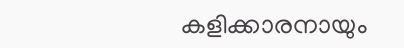കളിക്കാരനായും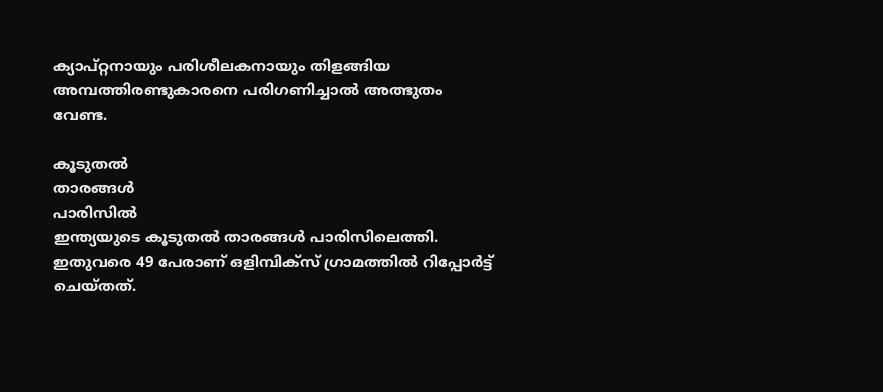ക്യാപ്‌റ്റനായും പരിശീലകനായും തിളങ്ങിയ അമ്പത്തിരണ്ടുകാരനെ പരിഗണിച്ചാൽ അത്ഭുതം വേണ്ട.

കൂടുതൽ
താരങ്ങൾ
പാരിസിൽ
ഇന്ത്യയുടെ കൂടുതൽ താരങ്ങൾ പാരിസിലെത്തി. ഇതുവരെ 49 പേരാണ്‌ ഒളിമ്പിക്‌സ്‌ ഗ്രാമത്തിൽ റിപ്പോർട്ട്‌ ചെയ്‌തത്‌.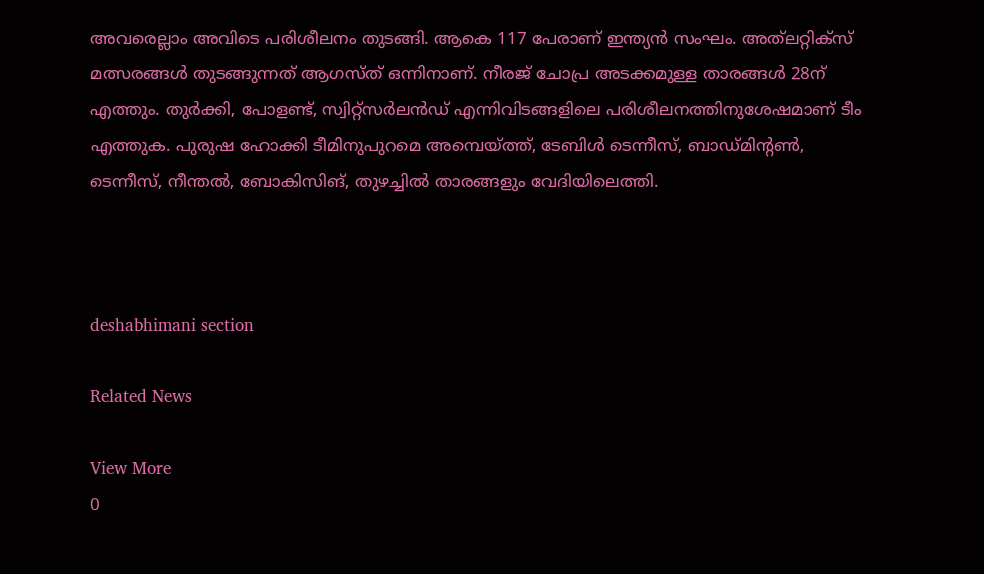അവരെല്ലാം അവിടെ പരിശീലനം തുടങ്ങി. ആകെ 117 പേരാണ്‌ ഇന്ത്യൻ സംഘം. അത്‌ലറ്റിക്‌സ്‌ മത്സരങ്ങൾ തുടങ്ങുന്നത്‌ ആഗസ്‌ത്‌ ഒന്നിനാണ്‌. നീരജ്‌ ചോപ്ര അടക്കമുള്ള താരങ്ങൾ 28ന്‌ എത്തും. തുർക്കി, പോളണ്ട്‌, സ്വിറ്റ്‌സർലൻഡ്‌ എന്നിവിടങ്ങളിലെ പരിശീലനത്തിനുശേഷമാണ്‌ ടീം എത്തുക. പുരുഷ ഹോക്കി ടീമിനുപുറമെ അമ്പെയ്‌ത്ത്‌, ടേബിൾ ടെന്നീസ്‌, ബാഡ്‌മിന്റൺ, ടെന്നീസ്‌, നീന്തൽ, ബോകിസിങ്, തുഴച്ചിൽ താരങ്ങളും വേദിയിലെത്തി.



deshabhimani section

Related News

View More
0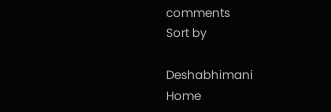comments
Sort by

Deshabhimani
Home